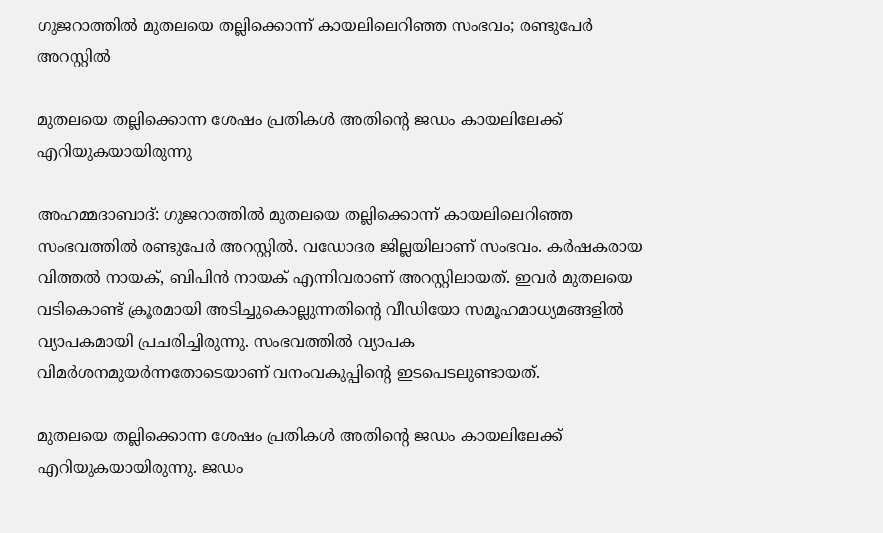ഗുജറാത്തില്‍ മുതലയെ തല്ലിക്കൊന്ന് കായലിലെറിഞ്ഞ സംഭവം; രണ്ടുപേര്‍ അറസ്റ്റില്‍

മുതലയെ തല്ലിക്കൊന്ന ശേഷം പ്രതികള്‍ അതിന്റെ ജഡം കായലിലേക്ക് എറിയുകയായിരുന്നു

അഹമ്മദാബാദ്: ഗുജറാത്തില്‍ മുതലയെ തല്ലിക്കൊന്ന് കായലിലെറിഞ്ഞ സംഭവത്തില്‍ രണ്ടുപേര്‍ അറസ്റ്റില്‍. വഡോദര ജില്ലയിലാണ് സംഭവം. കര്‍ഷകരായ വിത്തല്‍ നായക്, ബിപിന്‍ നായക് എന്നിവരാണ് അറസ്റ്റിലായത്. ഇവര്‍ മുതലയെ വടികൊണ്ട് ക്രൂരമായി അടിച്ചുകൊല്ലുന്നതിന്റെ വീഡിയോ സമൂഹമാധ്യമങ്ങളില്‍ വ്യാപകമായി പ്രചരിച്ചിരുന്നു. സംഭവത്തില്‍ വ്യാപക വിമര്‍ശനമുയര്‍ന്നതോടെയാണ് വനംവകുപ്പിന്റെ ഇടപെടലുണ്ടായത്.

മുതലയെ തല്ലിക്കൊന്ന ശേഷം പ്രതികള്‍ അതിന്റെ ജഡം കായലിലേക്ക് എറിയുകയായിരുന്നു. ജഡം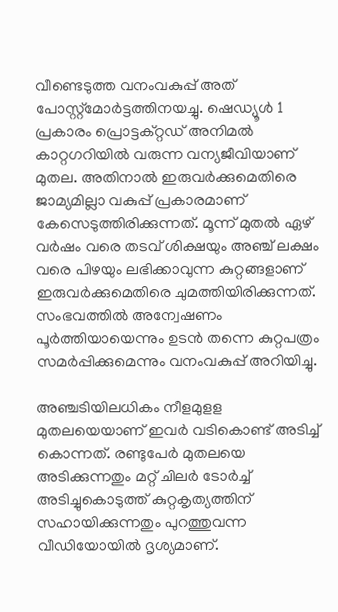വീണ്ടെടുത്ത വനംവകുപ്പ് അത് പോസ്റ്റ്‌മോര്‍ട്ടത്തിനയച്ചു. ഷെഡ്യൂള്‍ 1 പ്രകാരം പ്രൊട്ടക്റ്റഡ് അനിമല്‍ കാറ്റഗറിയില്‍ വരുന്ന വന്യജീവിയാണ് മുതല. അതിനാല്‍ ഇരുവര്‍ക്കുമെതിരെ ജാമ്യമില്ലാ വകുപ്പ് പ്രകാരമാണ് കേസെടുത്തിരിക്കുന്നത്. മൂന്ന് മുതല്‍ ഏഴ് വര്‍ഷം വരെ തടവ് ശിക്ഷയും അഞ്ച് ലക്ഷം വരെ പിഴയും ലഭിക്കാവുന്ന കുറ്റങ്ങളാണ് ഇരുവര്‍ക്കുമെതിരെ ചുമത്തിയിരിക്കുന്നത്. സംഭവത്തില്‍ അന്വേഷണം പൂര്‍ത്തിയായെന്നും ഉടന്‍ തന്നെ കുറ്റപത്രം സമര്‍പ്പിക്കുമെന്നും വനംവകുപ്പ് അറിയിച്ചു.

അഞ്ചടിയിലധികം നീളമുളള മുതലയെയാണ് ഇവര്‍ വടികൊണ്ട് അടിച്ച് കൊന്നത്. രണ്ടുപേര്‍ മുതലയെ അടിക്കുന്നതും മറ്റ് ചിലര്‍ ടോര്‍ച്ച് അടിച്ചുകൊടുത്ത് കുറ്റകൃത്യത്തിന് സഹായിക്കുന്നതും പുറത്തുവന്ന വീഡിയോയില്‍ ദൃശ്യമാണ്.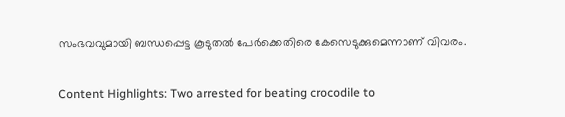സംഭവവുമായി ബന്ധപ്പെട്ട കൂടുതല്‍ പേര്‍ക്കെതിരെ കേസെടുക്കുമെന്നാണ് വിവരം.

Content Highlights: Two arrested for beating crocodile to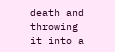death and throwing it into a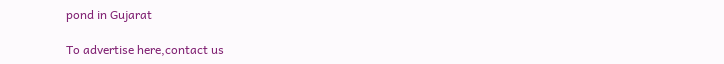pond in Gujarat

To advertise here,contact us